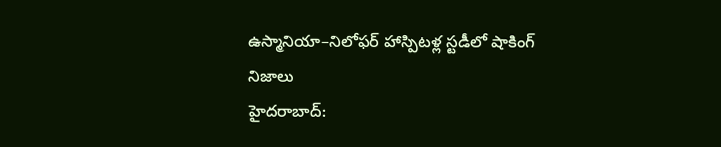ఉస్మానియా–నిలోఫర్ హాస్పిటళ్ల స్టడీలో షాకింగ్ నిజాలు
హైదరాబాద్: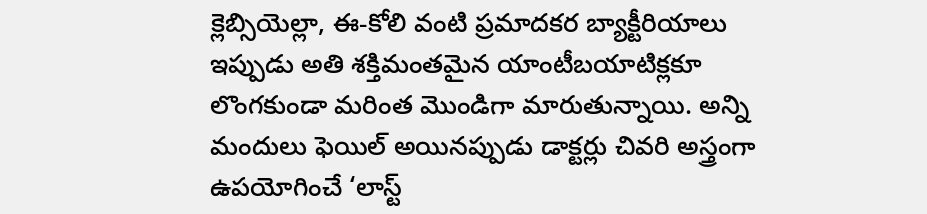క్లెబ్సియెల్లా, ఈ-కోలి వంటి ప్రమాదకర బ్యాక్టీరియాలు ఇప్పుడు అతి శక్తిమంతమైన యాంటీబయాటిక్లకూ లొంగకుండా మరింత మొండిగా మారుతున్నాయి. అన్ని మందులు ఫెయిల్ అయినప్పుడు డాక్టర్లు చివరి అస్త్రంగా ఉపయోగించే ‘లాస్ట్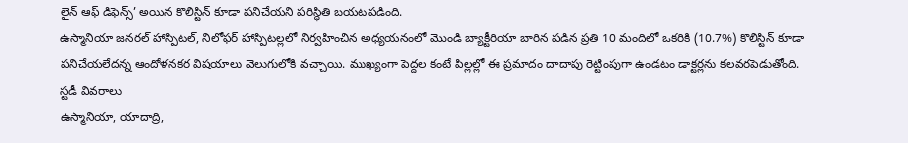లైన్ ఆఫ్ డిఫెన్స్’ అయిన కొలిస్టిన్ కూడా పనిచేయని పరిస్థితి బయటపడింది.
ఉస్మానియా జనరల్ హాస్పిటల్, నిలోఫర్ హాస్పిటల్లలో నిర్వహించిన అధ్యయనంలో మొండి బ్యాక్టీరియా బారిన పడిన ప్రతి 10 మందిలో ఒకరికి (10.7%) కొలిస్టిన్ కూడా పనిచేయలేదన్న ఆందోళనకర విషయాలు వెలుగులోకి వచ్చాయి. ముఖ్యంగా పెద్దల కంటే పిల్లల్లో ఈ ప్రమాదం దాదాపు రెట్టింపుగా ఉండటం డాక్టర్లను కలవరపెడుతోంది.
స్టడీ వివరాలు
ఉస్మానియా, యాదాద్రి,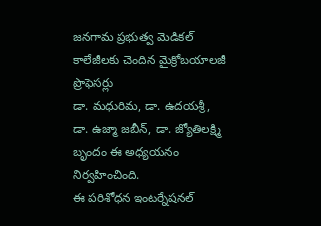జనగామ ప్రభుత్వ మెడికల్ కాలేజీలకు చెందిన మైక్రోబయాలజీ ప్రొఫెసర్లు
డా. మధురిమ, డా. ఉదయశ్రీ, డా. ఉజ్మా జబీన్, డా. జ్యోతిలక్ష్మి బృందం ఈ అధ్యయనం నిర్వహించింది.
ఈ పరిశోధన ఇంటర్నేషనల్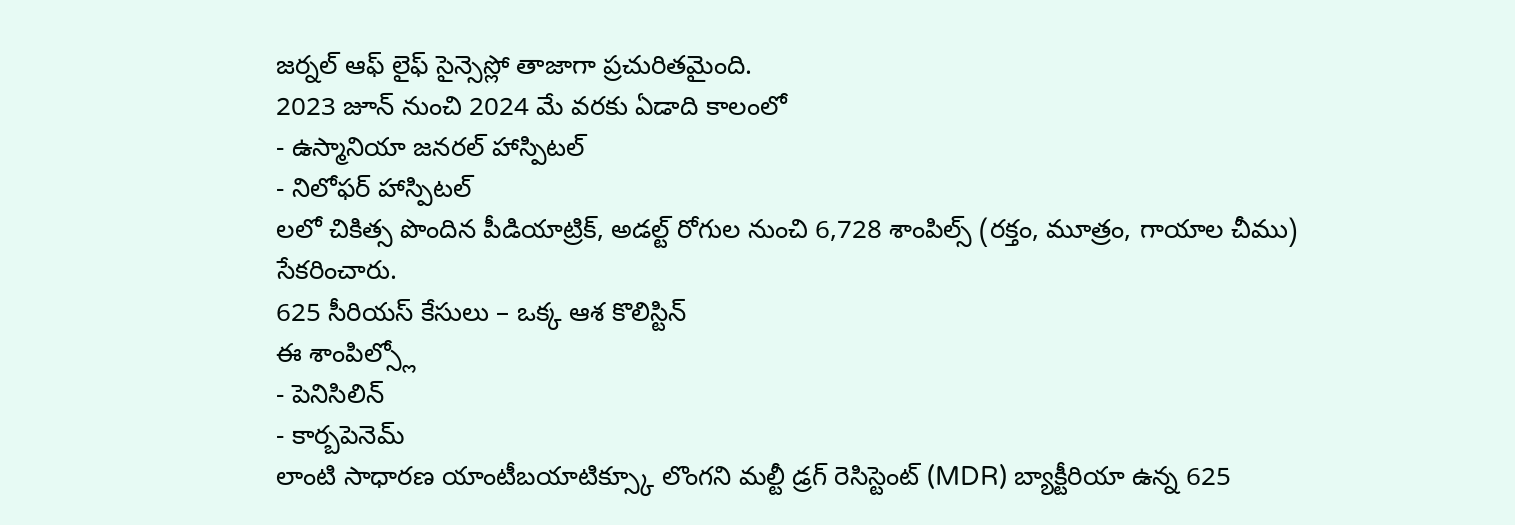జర్నల్ ఆఫ్ లైఫ్ సైన్సెస్లో తాజాగా ప్రచురితమైంది.
2023 జూన్ నుంచి 2024 మే వరకు ఏడాది కాలంలో
- ఉస్మానియా జనరల్ హాస్పిటల్
- నిలోఫర్ హాస్పిటల్
లలో చికిత్స పొందిన పీడియాట్రిక్, అడల్ట్ రోగుల నుంచి 6,728 శాంపిల్స్ (రక్తం, మూత్రం, గాయాల చీము) సేకరించారు.
625 సీరియస్ కేసులు – ఒక్క ఆశ కొలిస్టిన్
ఈ శాంపిల్స్లో
- పెనిసిలిన్
- కార్బపెనెమ్
లాంటి సాధారణ యాంటీబయాటిక్స్కూ లొంగని మల్టీ డ్రగ్ రెసిస్టెంట్ (MDR) బ్యాక్టీరియా ఉన్న 625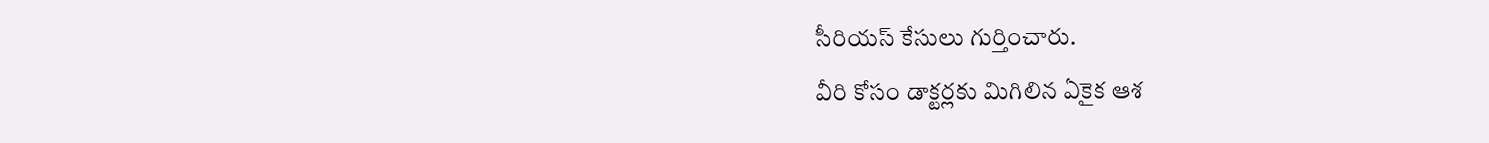సీరియస్ కేసులు గుర్తించారు.
వీరి కోసం డాక్టర్లకు మిగిలిన ఏకైక ఆశ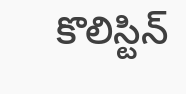కొలిస్టిన్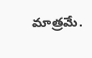మాత్రమే.